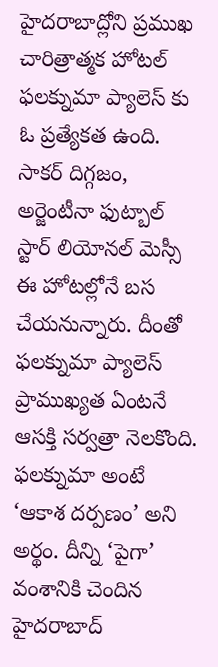హైదరాబాద్లోని ప్రముఖ చారిత్రాత్మక హోటల్ ఫలక్నుమా ప్యాలెస్ కు ఓ ప్రత్యేకత ఉంది. సాకర్ దిగ్గజం, అర్జెంటీనా ఫుట్బాల్ స్టార్ లియోనల్ మెస్సీ ఈ హోటల్లోనే బస చేయనున్నారు. దీంతో ఫలక్నుమా ప్యాలెస్ ప్రాముఖ్యత ఏంటనే ఆసక్తి సర్వత్రా నెలకొంది.
ఫలక్నుమా అంటే ‘ఆకాశ దర్పణం’ అని అర్థం. దీన్ని ‘పైగా’ వంశానికి చెందిన హైదరాబాద్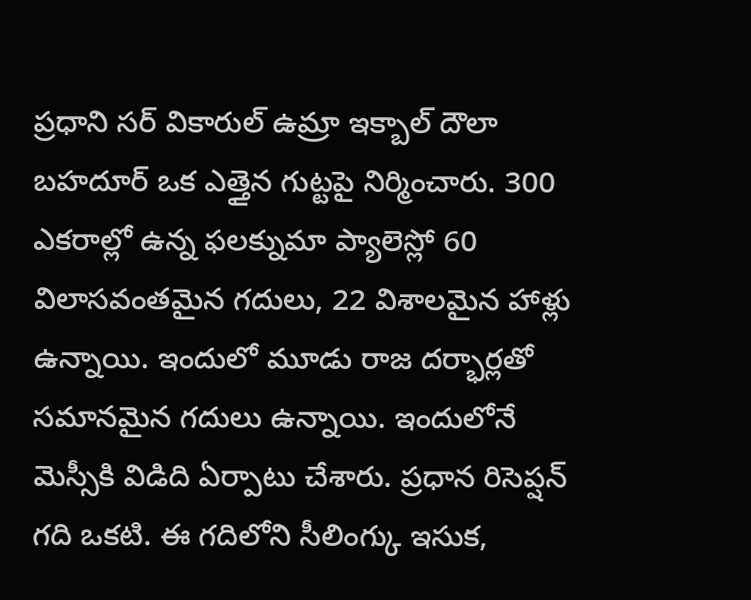ప్రధాని సర్ వికారుల్ ఉమ్రా ఇక్బాల్ దౌలా బహదూర్ ఒక ఎత్తైన గుట్టపై నిర్మించారు. 300 ఎకరాల్లో ఉన్న ఫలక్నుమా ప్యాలెస్లో 60 విలాసవంతమైన గదులు, 22 విశాలమైన హాళ్లు ఉన్నాయి. ఇందులో మూడు రాజ దర్భార్లతో సమానమైన గదులు ఉన్నాయి. ఇందులోనే మెస్సీకి విడిది ఏర్పాటు చేశారు. ప్రధాన రిసెప్షన్ గది ఒకటి. ఈ గదిలోని సీలింగ్కు ఇసుక,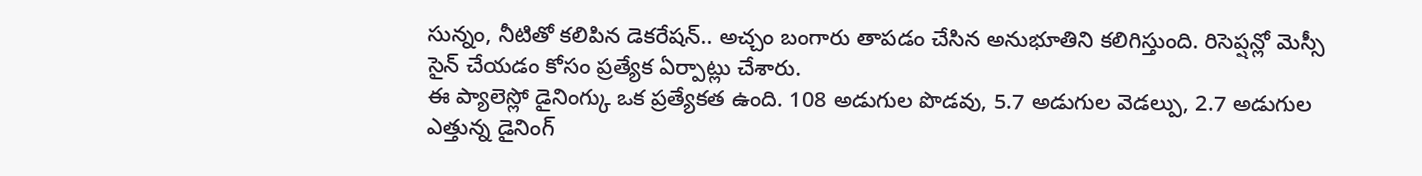సున్నం, నీటితో కలిపిన డెకరేషన్.. అచ్చం బంగారు తాపడం చేసిన అనుభూతిని కలిగిస్తుంది. రిసెప్షన్లో మెస్సీ సైన్ చేయడం కోసం ప్రత్యేక ఏర్పాట్లు చేశారు.
ఈ ప్యాలెస్లో డైనింగ్కు ఒక ప్రత్యేకత ఉంది. 108 అడుగుల పొడవు, 5.7 అడుగుల వెడల్పు, 2.7 అడుగుల ఎత్తున్న డైనింగ్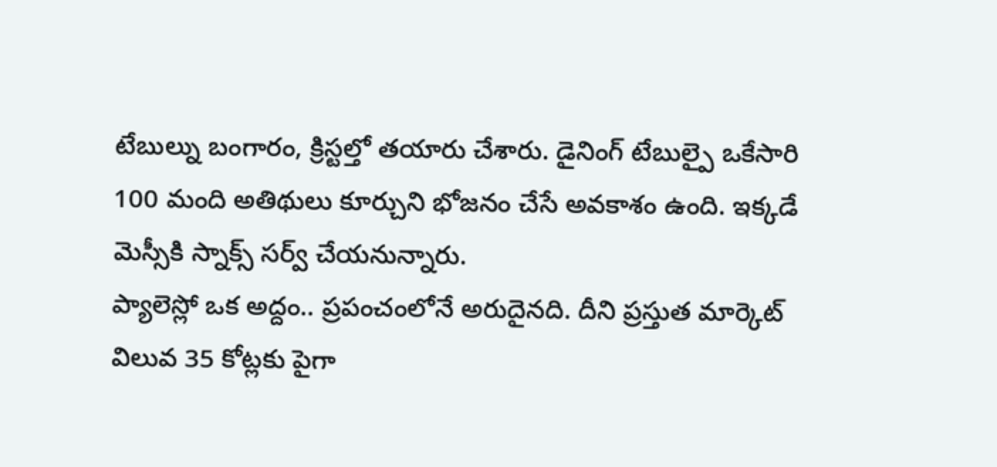టేబుల్ను బంగారం, క్రిస్టల్తో తయారు చేశారు. డైనింగ్ టేబుల్పై ఒకేసారి 100 మంది అతిథులు కూర్చుని భోజనం చేసే అవకాశం ఉంది. ఇక్కడే మెస్సీకి స్నాక్స్ సర్వ్ చేయనున్నారు.
ప్యాలెస్లో ఒక అద్దం.. ప్రపంచంలోనే అరుదైనది. దీని ప్రస్తుత మార్కెట్ విలువ 35 కోట్లకు పైగా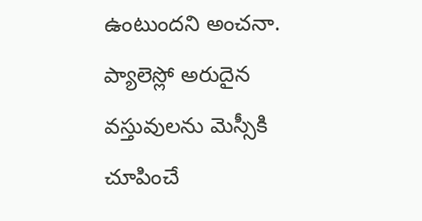ఉంటుందని అంచనా. ప్యాలెస్లో అరుదైన వస్తువులను మెస్సీకి చూపించే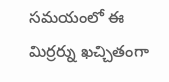సమయంలో ఈ మిర్రర్ను ఖచ్చితంగా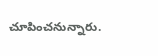చూపించనున్నారు.